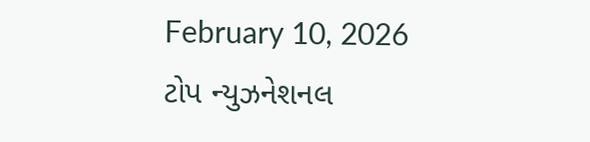February 10, 2026
ટોપ ન્યુઝનેશનલ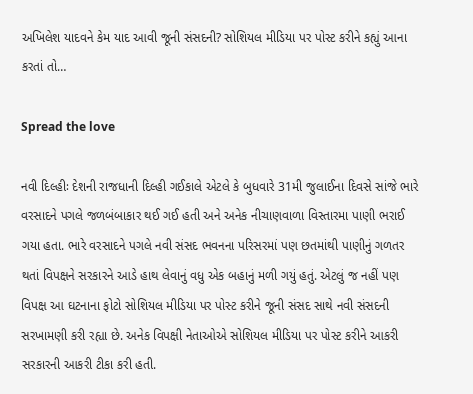અખિલેશ યાદવને કેમ યાદ આવી જૂની સંસદની? સોશિયલ મીડિયા પર પોસ્ટ કરીને કહ્યું આના કરતાં તો…

Spread the love

નવી દિલ્હીઃ દેશની રાજધાની દિલ્હી ગઈકાલે એટલે કે બુધવારે 31મી જુલાઈના દિવસે સાંજે ભારે વરસાદને પગલે જળબંબાકાર થઈ ગઈ હતી અને અનેક નીચાણવાળા વિસ્તારમા પાણી ભરાઈ ગયા હતા. ભારે વરસાદને પગલે નવી સંસદ ભવનના પરિસરમાં પણ છતમાંથી પાણીનું ગળતર થતાં વિપક્ષને સરકારને આડે હાથ લેવાનું વધુ એક બહાનું મળી ગયું હતું. એટલું જ નહીં પણ વિપક્ષ આ ઘટનાના ફોટો સોશિયલ મીડિયા પર પોસ્ટ કરીને જૂની સંસદ સાથે નવી સંસદની સરખામણી કરી રહ્યા છે. અનેક વિપક્ષી નેતાઓએ સોશિયલ મીડિયા પર પોસ્ટ કરીને આકરી સરકારની આકરી ટીકા કરી હતી.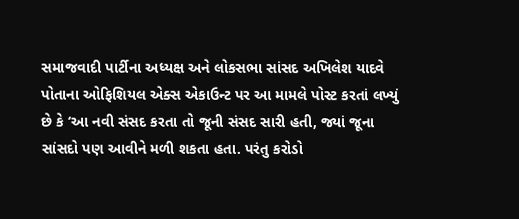સમાજવાદી પાર્ટીના અધ્યક્ષ અને લોકસભા સાંસદ અખિલેશ યાદવે પોતાના ઓફિશિયલ એક્સ એકાઉન્ટ પર આ મામલે પોસ્ટ કરતાં લખ્યું છે કે ‘આ નવી સંસદ કરતા તો જૂની સંસદ સારી હતી, જ્યાં જૂના સાંસદો પણ આવીને મળી શકતા હતા. પરંતુ કરોડો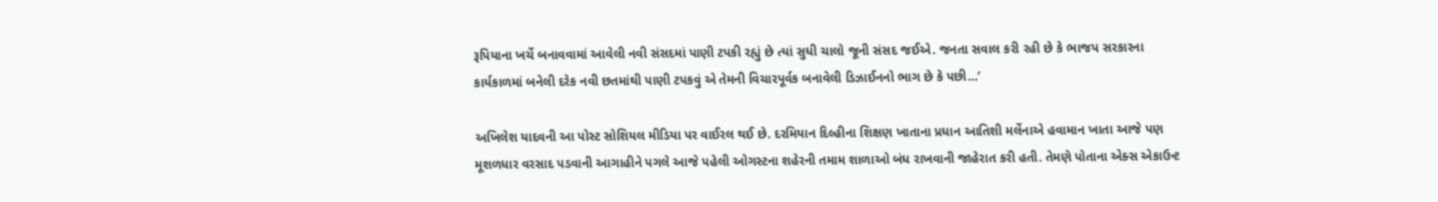રૂપિયાના ખર્ચે બનાવવામાં આવેલી નવી સંસદમાં પાણી ટપકી રહ્યું છે ત્યાં સુધી ચાલો જૂની સંસદ જઈએ. જનતા સવાલ કરી રહી છે કે ભાજપ સરકારના કાર્યકાળમાં બનેલી દરેક નવી છતમાંથી પાણી ટપકવું એ તેમની વિચારપૂર્વક બનાવેલી ડિઝાઈનનો ભાગ છે કે પછી…’

અખિલેશ યાદવની આ પોસ્ટ સોશિયલ મીડિયા પર વાઈરલ થઈ છે. દરમિયાન દિલ્હીના શિક્ષણ ખાતાના પ્રધાન આતિશી મર્લેનાએ હવામાન ખાતા આજે પણ મૂશળધાર વરસાદ પડવાની આગાહીને પગલે આજે પહેલી ઓગસ્ટના શહેરની તમામ શાળાઓ બંધ રાખવાની જાહેરાત કરી હતી. તેમણે પોતાના એક્સ એકાઉન્ટ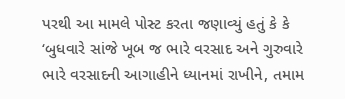પરથી આ મામલે પોસ્ટ કરતા જણાવ્યું હતું કે કે ‘બુધવારે સાંજે ખૂબ જ ભારે વરસાદ અને ગુરુવારે ભારે વરસાદની આગાહીને ધ્યાનમાં રાખીને, તમામ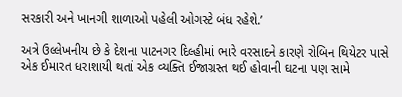સરકારી અને ખાનગી શાળાઓ પહેલી ઓગસ્ટે બંધ રહેશે.’

અત્રે ઉલ્લેખનીય છે કે દેશના પાટનગર દિલ્હીમાં ભારે વરસાદને કારણે રોબિન થિયેટર પાસે એક ઈમારત ધરાશાયી થતાં એક વ્યક્તિ ઈજાગ્રસ્ત થઈ હોવાની ઘટના પણ સામે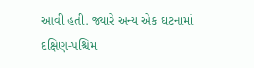આવી હતી. જ્યારે અન્ય એક ઘટનામાં દક્ષિણ-પશ્ચિમ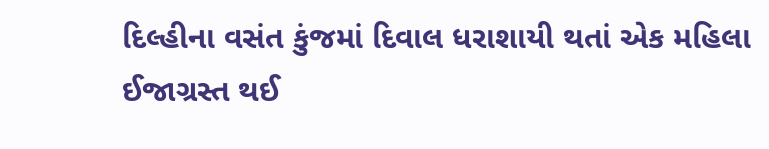દિલ્હીના વસંત કુંજમાં દિવાલ ધરાશાયી થતાં એક મહિલા ઈજાગ્રસ્ત થઈ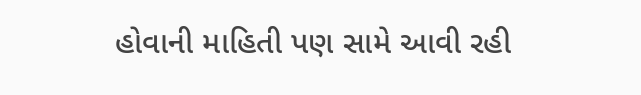હોવાની માહિતી પણ સામે આવી રહી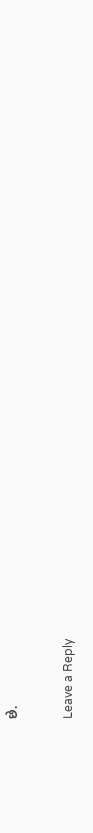છે.

Leave a Reply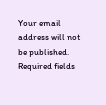Your email address will not be published. Required fields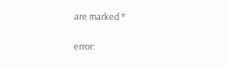are marked *

error: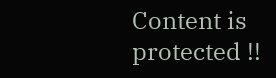Content is protected !!